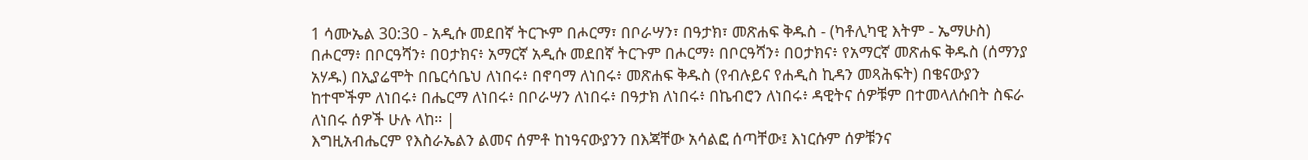1 ሳሙኤል 30:30 - አዲሱ መደበኛ ትርጒም በሖርማ፣ በቦራሣን፣ በዓታክ፣ መጽሐፍ ቅዱስ - (ካቶሊካዊ እትም - ኤማሁስ) በሖርማ፥ በቦርዓሻን፥ በዐታክና፥ አማርኛ አዲሱ መደበኛ ትርጉም በሖርማ፥ በቦርዓሻን፥ በዐታክና፥ የአማርኛ መጽሐፍ ቅዱስ (ሰማንያ አሃዱ) በኢያሬሞት በቤርሳቤህ ለነበሩ፥ በኖባማ ለነበሩ፥ መጽሐፍ ቅዱስ (የብሉይና የሐዲስ ኪዳን መጻሕፍት) በቄናውያን ከተሞችም ለነበሩ፥ በሔርማ ለነበሩ፥ በቦራሣን ለነበሩ፥ በዓታክ ለነበሩ፥ በኬብሮን ለነበሩ፥ ዳዊትና ሰዎቹም በተመላለሱበት ስፍራ ለነበሩ ሰዎች ሁሉ ላከ። |
እግዚአብሔርም የእስራኤልን ልመና ሰምቶ ከነዓናውያንን በእጃቸው አሳልፎ ሰጣቸው፤ እነርሱም ሰዎቹንና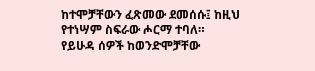ከተሞቻቸውን ፈጽመው ደመሰሱ፤ ከዚህ የተነሣም ስፍራው ሖርማ ተባለ።
የይሁዳ ሰዎች ከወንድሞቻቸው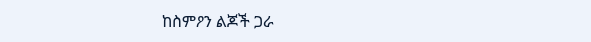ከስምዖን ልጆች ጋራ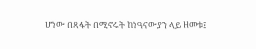ሆነው በጻፋት በሚኖሩት ከነዓናውያን ላይ ዘመቱ፤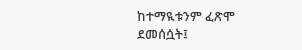ከተማዪቱንም ፈጽሞ ደመሰሷት፤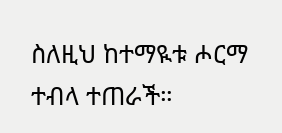ስለዚህ ከተማዪቱ ሖርማ ተብላ ተጠራች።